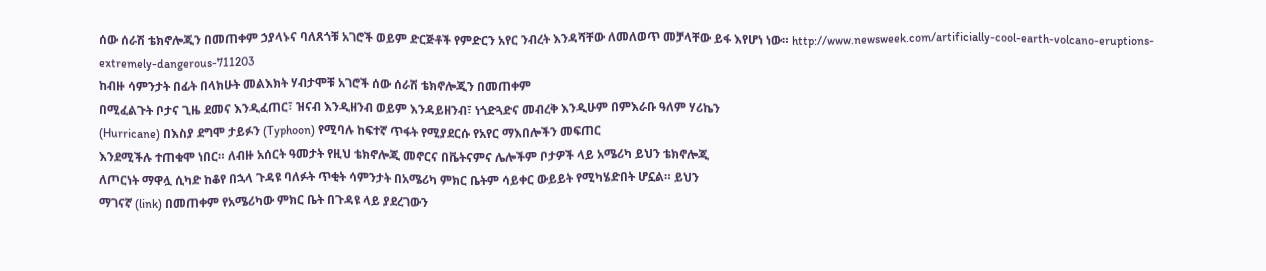ሰው ሰራሽ ቴክኖሎጂን በመጠቀም ኃያላኑና ባለጸጎቹ አገሮች ወይም ድርጅቶች የምድርን አየር ንብረት እንዳሻቸው ለመለወጥ መቻላቸው ይፋ እየሆነ ነው። http://www.newsweek.com/artificially-cool-earth-volcano-eruptions-extremely-dangerous-711203
ከብዙ ሳምንታት በፊት በላክሁት መልእክት ሃብታሞቹ አገሮች ሰው ሰራሽ ቴክኖሎጂን በመጠቀም
በሚፈልጉት ቦታና ጊዜ ደመና እንዲፈጠር፣ ዝናብ እንዲዘንብ ወይም እንዳይዘንብ፣ ነጎድጓድና መብረቅ እንዲሁም በምእራቡ ዓለም ሃሪኬን
(Hurricane) በእስያ ደግሞ ታይፉን (Typhoon) የሚባሉ ከፍተኛ ጥፋት የሚያደርሱ የአየር ማእበሎችን መፍጠር
እንደሚችሉ ተጠቁሞ ነበር። ለብዙ አሰርት ዓመታት የዚህ ቴክኖሎጂ መኖርና በቬትናምና ሌሎችም ቦታዎች ላይ አሜሪካ ይህን ቴክኖሎጂ
ለጦርነት ማዋሏ ሲካድ ከቆየ በኋላ ጉዳዩ ባለፉት ጥቂት ሳምንታት በአሜሪካ ምክር ቤትም ሳይቀር ውይይት የሚካሄድበት ሆኗል። ይህን
ማገናኛ (link) በመጠቀም የአሜሪካው ምክር ቤት በጉዳዩ ላይ ያደረገውን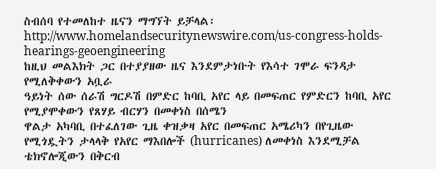ስብሰባ የተመለከተ ዜናን ማግኘት ይቻላል፡http://www.homelandsecuritynewswire.com/us-congress-holds-hearings-geoengineering
ከዚህ መልእክት ጋር በተያያዘው ዜና እንደምታነቡት የእሳተ ገሞራ ፍንዳታ የሚለቅቀውን አቧራ
ዓይነት ሰው ሰራሽ ግርዶሽ በምድር ከባቢ አየር ላይ በመፍጠር የምድርን ከባቢ አየር የሚያሞቀውን የጸሃይ ብርሃን በመቀነስ በሰሜን
ዋልታ አካባቢ በተፈለገው ጊዜ ቀዝቃዛ አየር በመፍጠር አሜሪካን በየጊዜው የሚጎዷትን ታላላቅ የአየር ማእበሎች (hurricanes) ለመቀነስ እንደሚቻል ቴክኖሎጂውን በቅርብ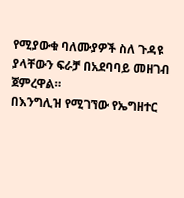የሚያውቁ ባለሙያዎች ስለ ጉዳዩ ያላቸውን ፍራቻ በአደባባይ መዘገብ ጀምረዋል።
በእንግሊዝ የሚገኘው የኤግዘተር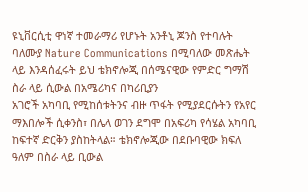ዩኒቨርሲቲ ዋነኛ ተመራማሪ የሆኑት አንቶኒ ጆንስ የተባሉት ባለሙያ Nature Communications በሚባለው መጽሔት ላይ እንዳሰፈሩት ይህ ቴክኖሎጂ በሰሜናዊው የምድር ግማሽ ስራ ላይ ሲውል በአሜሪካና በካሪቢያን
አገሮች አካባቢ የሚከሰቱትንና ብዙ ጥፋት የሚያደርሱትን የአየር ማእበሎች ሲቀንስ፣ በሌላ ወገን ደግሞ በአፍሪካ የሳሄል አካባቢ
ከፍተኛ ድርቅን ያስከትላል። ቴክኖሎጂው በደቡባዊው ክፍለ ዓለም በስራ ላይ ቢውል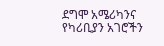ደግሞ አሜሪካንና የካሪቢያን አገሮችን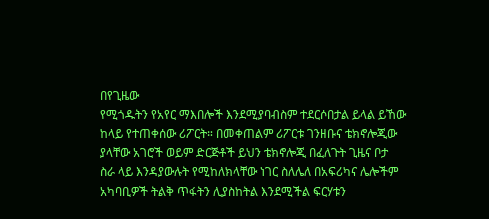በየጊዜው
የሚጎዱትን የአየር ማእበሎች እንደሚያባብስም ተደርሶበታል ይላል ይኸው ከላይ የተጠቀሰው ሪፖርት። በመቀጠልም ሪፖርቱ ገንዘቡና ቴክኖሎጂው
ያላቸው አገሮች ወይም ድርጅቶች ይህን ቴክኖሎጂ በፈለጉት ጊዜና ቦታ
ስራ ላይ እንዳያውሉት የሚከለክላቸው ነገር ስለሌለ በአፍሪካና ሌሎችም አካባቢዎች ትልቅ ጥፋትን ሊያስከትል እንደሚችል ፍርሃቱን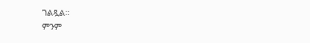ገልጿል።
ምንም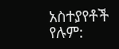አስተያየቶች የሉም: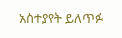አስተያየት ይለጥፉ